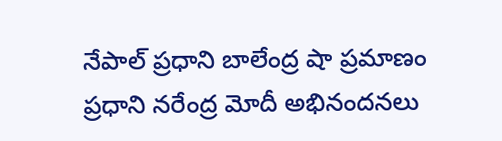నేపాల్ ప్రధాని బాలేంద్ర షా ప్రమాణం
ప్రధాని నరేంద్ర మోదీ అభినందనలు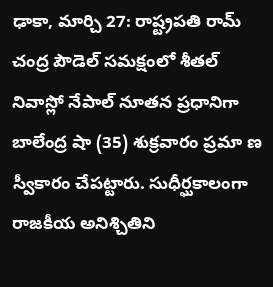ఢాకా, మార్చి 27: రాష్ట్రపతి రామ్ చంద్ర పౌడెల్ సమక్షంలో శీతల్ నివాస్లో నేపాల్ నూతన ప్రధానిగా బాలేంద్ర షా (35) శుక్రవారం ప్రమా ణ స్వీకారం చేపట్టారు. సుధీర్ఘకాలంగా రాజకీయ అనిశ్చితిని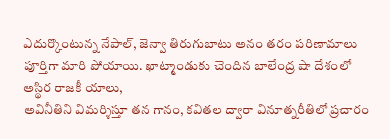ఎదుర్కొంటున్న నేపాల్, జెన్వా తిరుగుబాటు అనం తరం పరిణామాలు పూర్తిగా మారి పోయాయి. ఖాట్మాండుకు చెందిన బాలేంద్ర షా దేశంలో అస్థిర రాజకీ యాలు,
అవినీతిని విమర్శిస్తూ తన గానం, కవితల ద్వారా వినూత్నరీతిలో ప్రచారం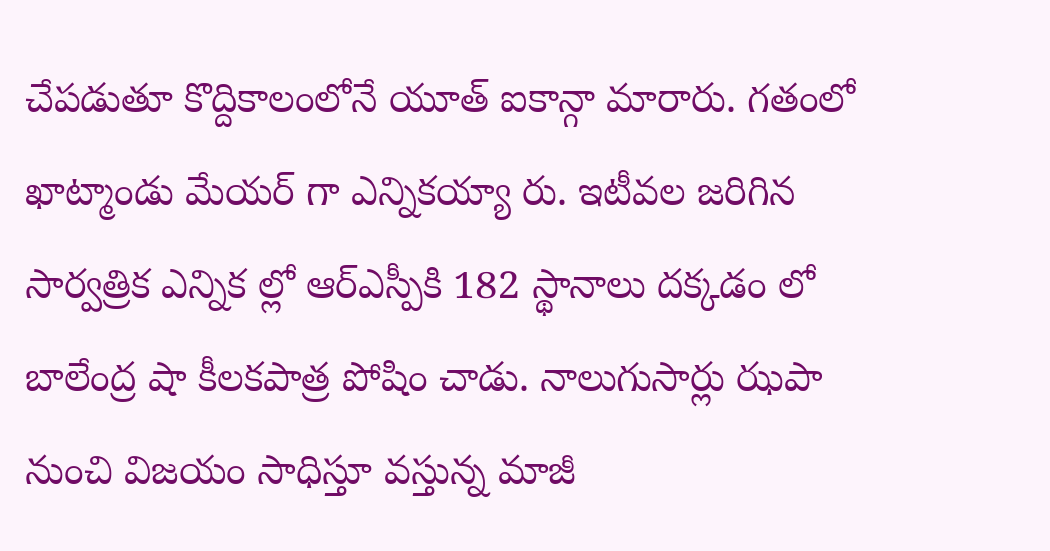చేపడుతూ కొద్దికాలంలోనే యూత్ ఐకాన్గా మారారు. గతంలో ఖాట్మాండు మేయర్ గా ఎన్నికయ్యా రు. ఇటీవల జరిగిన సార్వత్రిక ఎన్నిక ల్లో ఆర్ఎస్పీకి 182 స్థానాలు దక్కడం లో బాలేంద్ర షా కీలకపాత్ర పోషిం చాడు. నాలుగుసార్లు ఝపా నుంచి విజయం సాధిస్తూ వస్తున్న మాజీ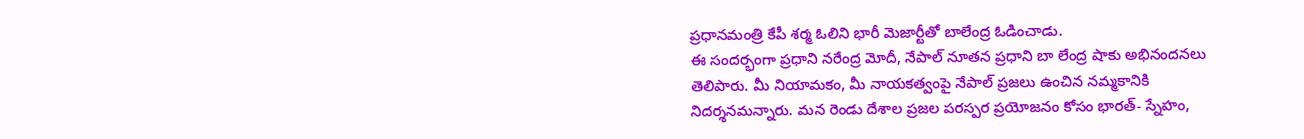ప్రధానమంత్రి కేపీ శర్మ ఓలిని భారీ మెజార్టీతో బాలేంద్ర ఓడించాడు.
ఈ సందర్భంగా ప్రధాని నరేంద్ర మోదీ, నేపాల్ నూతన ప్రధాని బా లేంద్ర షాకు అభినందనలు తెలిపారు. మీ నియామకం, మీ నాయకత్వంపై నేపాల్ ప్రజలు ఉంచిన నమ్మకానికి నిదర్శనమన్నారు. మన రెండు దేశాల ప్రజల పరస్పర ప్రయోజనం కోసం భారత్- స్నేహం,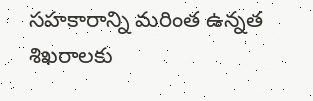సహకారాన్ని మరింత ఉన్నత శిఖరాలకు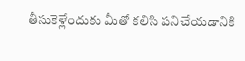తీసుకెళ్లేందుకు మీతో కలిసి పనిచేయడానికి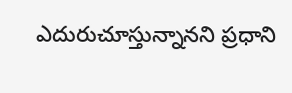ఎదురుచూస్తున్నానని ప్రధాని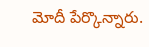మోదీ పేర్కొన్నారు.